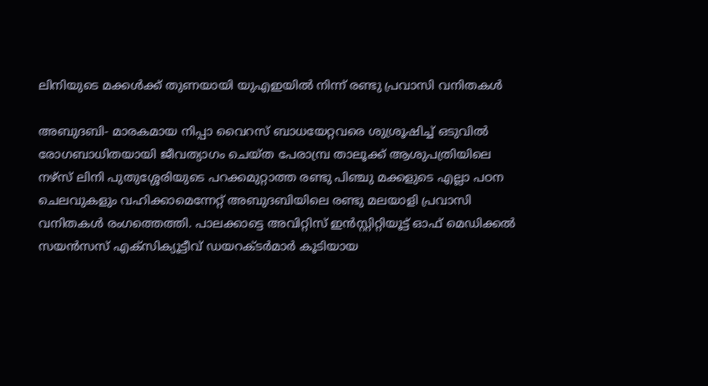ലിനിയുടെ മക്കള്‍ക്ക് തുണയായി യുഎഇയില്‍ നിന്ന് രണ്ടു പ്രവാസി വനിതകള്‍

അബുദബി- മാരകമായ നിപ്പാ വൈറസ് ബാധയേറ്റവരെ ശുശ്രൂഷിച്ച് ഒടുവില്‍ രോഗബാധിതയായി ജീവത്യാഗം ചെയ്ത പേരാമ്പ്ര താലൂക്ക് ആശുപത്രിയിലെ നഴ്‌സ് ലിനി പുതുശ്ശേരിയുടെ പറക്കമുറ്റാത്ത രണ്ടു പിഞ്ചു മക്കളുടെ എല്ലാ പഠന ചെലവുകളും വഹിക്കാമെന്നേറ്റ് അബുദബിയിലെ രണ്ടു മലയാളി പ്രവാസി വനിതകള്‍ രംഗത്തെത്തി. പാലക്കാട്ടെ അവിറ്റിസ് ഇന്‍സ്റ്റിറ്റിയൂട്ട് ഓഫ് മെഡിക്കല്‍ സയന്‍സസ് എക്‌സിക്യൂട്ടീവ് ഡയറക്ടര്‍മാര്‍ കൂടിയായ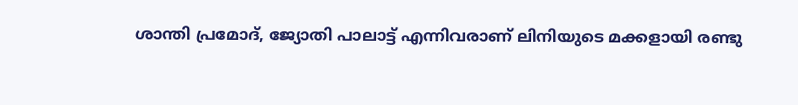ശാന്തി പ്രമോദ്, ജ്യോതി പാലാട്ട് എന്നിവരാണ് ലിനിയുടെ മക്കളായി രണ്ടു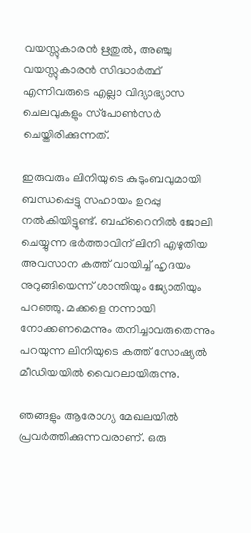വയസ്സുകാരന്‍ ഋതുല്‍, അഞ്ചു വയസ്സുകാരന്‍ സിദ്ധാര്‍ത്ഥ് എന്നിവരുടെ എല്ലാ വിദ്യാഭ്യാസ ചെലവുകളും സ്‌പോണ്‍സര്‍ ചെയ്തിരിക്കുന്നത്.

ഇരുവരും ലിനിയുടെ കുടുംബവുമായി ബന്ധപ്പെട്ടു സഹായം ഉറപ്പു നല്‍കിയിട്ടുണ്ട്. ബഹ്‌റൈനില്‍ ജോലി ചെയ്യുന്ന ഭര്‍ത്താവിന് ലിനി എഴുതിയ അവസാന കത്ത് വായിച്ച് ഹൃദയം നുറുങ്ങിയെന്ന് ശാന്തിയും ജ്യോതിയും പറഞ്ഞു. മക്കളെ നന്നായി നോക്കണമെന്നും തനിച്ചാവരുതെന്നും പറയുന്ന ലിനിയുടെ കത്ത് സോഷ്യല്‍ മീഡിയയില്‍ വൈറലായിരുന്നു.

ഞങ്ങളും ആരോഗ്യ മേഖലയില്‍ പ്രവര്‍ത്തിക്കുന്നവരാണ്. ഒരു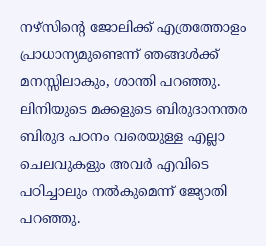നഴ്‌സിന്റെ ജോലിക്ക് എത്രത്തോളം പ്രാധാന്യമുണ്ടെന്ന് ഞങ്ങള്‍ക്ക് മനസ്സിലാകും, ശാന്തി പറഞ്ഞു. ലിനിയുടെ മക്കളുടെ ബിരുദാനന്തര ബിരുദ പഠനം വരെയുള്ള എല്ലാ ചെലവുകളും അവര്‍ എവിടെ പഠിച്ചാലും നല്‍കുമെന്ന് ജ്യോതി പറഞ്ഞു.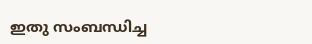ഇതു സംബന്ധിച്ച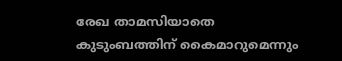രേഖ താമസിയാതെ കുടുംബത്തിന് കൈമാറുമെന്നും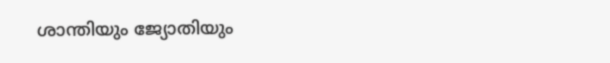ശാന്തിയും ജ്യോതിയും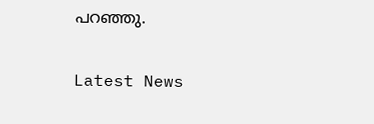പറഞ്ഞു.


Latest News